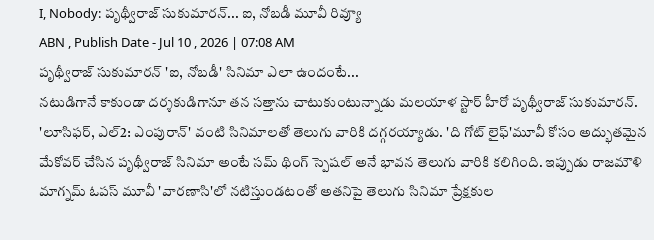I, Nobody: పృథ్వీరాజ్ సుకుమారన్... ఐ, నోబడీ మూవీ రివ్యూ
ABN , Publish Date - Jul 10 , 2026 | 07:08 AM
పృథ్వీరాజ్ సుకుమారన్ 'ఐ, నోబడీ' సినిమా ఎలా ఉందంటే...
నటుడిగానే కాకుండా దర్శకుడిగానూ తన సత్తాను చాటుకుంటున్నాడు మలయాళ స్టార్ హీరో పృథ్వీరాజ్ సుకుమారన్. 'లూసిఫర్, ఎల్2: ఎంపురాన్' వంటి సినిమాలతో తెలుగు వారికి దగ్గరయ్యాడు. 'ది గోట్ లైఫ్'మూవీ కోసం అద్భుతమైన మేకోవర్ చేసిన పృథ్వీరాజ్ సినిమా అంటే సమ్ థింగ్ స్పెషల్ అనే భావన తెలుగు వారికి కలిగింది. ఇప్పుడు రాజమౌళి మాగ్నమ్ ఓపస్ మూవీ 'వారణాసి'లో నటిస్తుండటంతో అతనిపై తెలుగు సినిమా ప్రేక్షకుల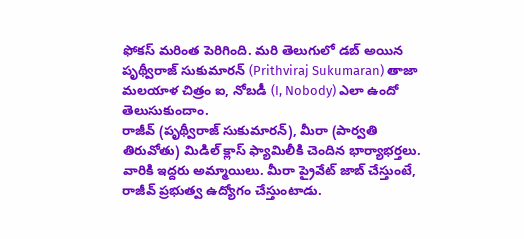ఫోకస్ మరింత పెరిగింది. మరి తెలుగులో డబ్ అయిన పృథ్వీరాజ్ సుకుమారన్ (Prithviraj Sukumaran) తాజా మలయాళ చిత్రం ఐ, నోబడీ (I, Nobody) ఎలా ఉందో తెలుసుకుందాం.
రాజీవ్ (పృథ్వీరాజ్ సుకుమారన్), మీరా (పార్వతి తిరువోతు) మిడిల్ క్లాస్ ఫ్యామిలీకి చెందిన భార్యాభర్తలు. వారికి ఇద్దరు అమ్మాయిలు. మీరా ప్రైవేట్ జాబ్ చేస్తుంటే, రాజీవ్ ప్రభుత్వ ఉద్యోగం చేస్తుంటాడు.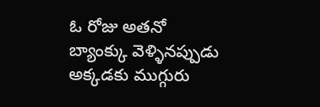ఓ రోజు అతనో బ్యాంక్కు వెళ్ళినప్పుడు అక్కడకు ముగ్గురు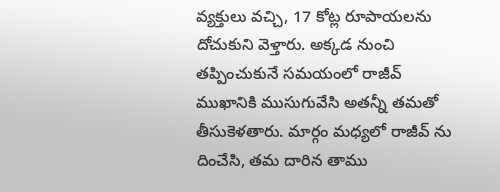వ్యక్తులు వచ్చి, 17 కోట్ల రూపాయలను దోచుకుని వెళ్తారు. అక్కడ నుంచి తప్పించుకునే సమయంలో రాజీవ్ ముఖానికి ముసుగువేసి అతన్నీ తమతో తీసుకెళతారు. మార్గం మధ్యలో రాజీవ్ ను దించేసి, తమ దారిన తాము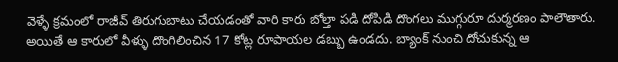వెళ్ళే క్రమంలో రాజీవ్ తిరుగుబాటు చేయడంతో వారి కారు బోల్తా పడి దోపిడి దొంగలు ముగ్గురూ దుర్మరణం పాలౌతారు. అయితే ఆ కారులో వీళ్ళు దొంగిలించిన 17 కోట్ల రూపాయల డబ్బు ఉండదు. బ్యాంక్ నుంచి దోచుకున్న ఆ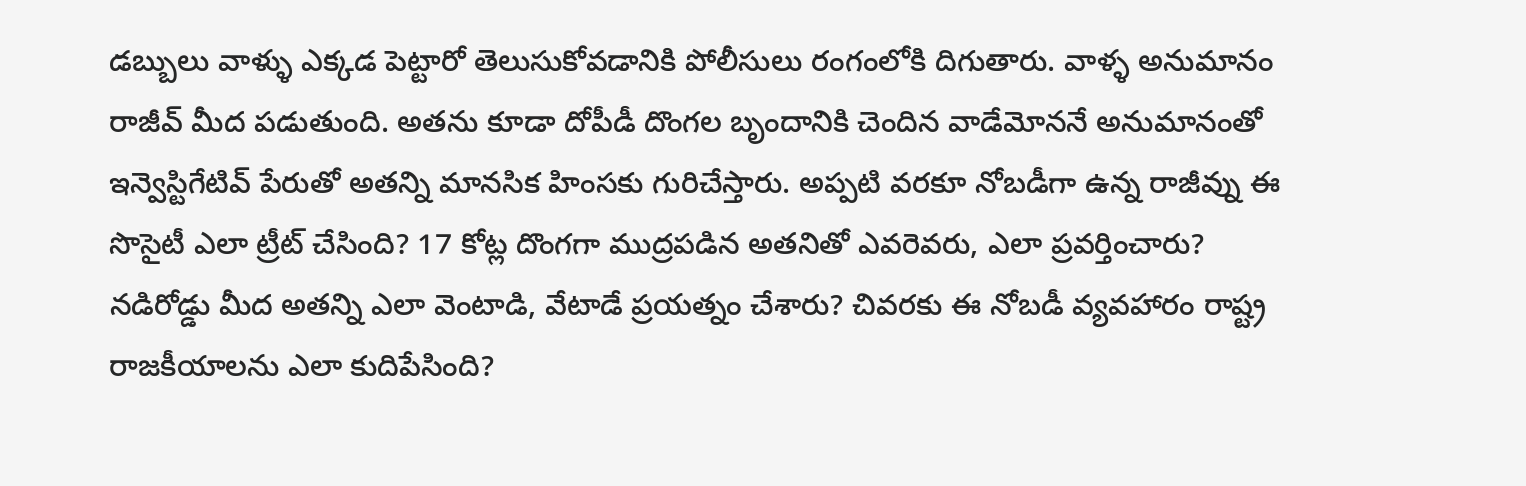డబ్బులు వాళ్ళు ఎక్కడ పెట్టారో తెలుసుకోవడానికి పోలీసులు రంగంలోకి దిగుతారు. వాళ్ళ అనుమానం రాజీవ్ మీద పడుతుంది. అతను కూడా దోపీడీ దొంగల బృందానికి చెందిన వాడేమోననే అనుమానంతో ఇన్వెస్టిగేటివ్ పేరుతో అతన్ని మానసిక హింసకు గురిచేస్తారు. అప్పటి వరకూ నోబడీగా ఉన్న రాజీవ్ను ఈ సొసైటీ ఎలా ట్రీట్ చేసింది? 17 కోట్ల దొంగగా ముద్రపడిన అతనితో ఎవరెవరు, ఎలా ప్రవర్తించారు? నడిరోడ్డు మీద అతన్ని ఎలా వెంటాడి, వేటాడే ప్రయత్నం చేశారు? చివరకు ఈ నోబడీ వ్యవహారం రాష్ట్ర రాజకీయాలను ఎలా కుదిపేసింది?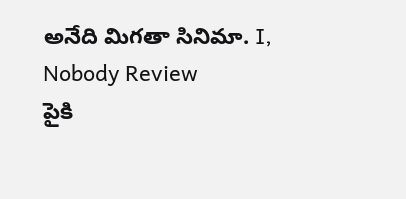అనేది మిగతా సినిమా. I, Nobody Review
పైకి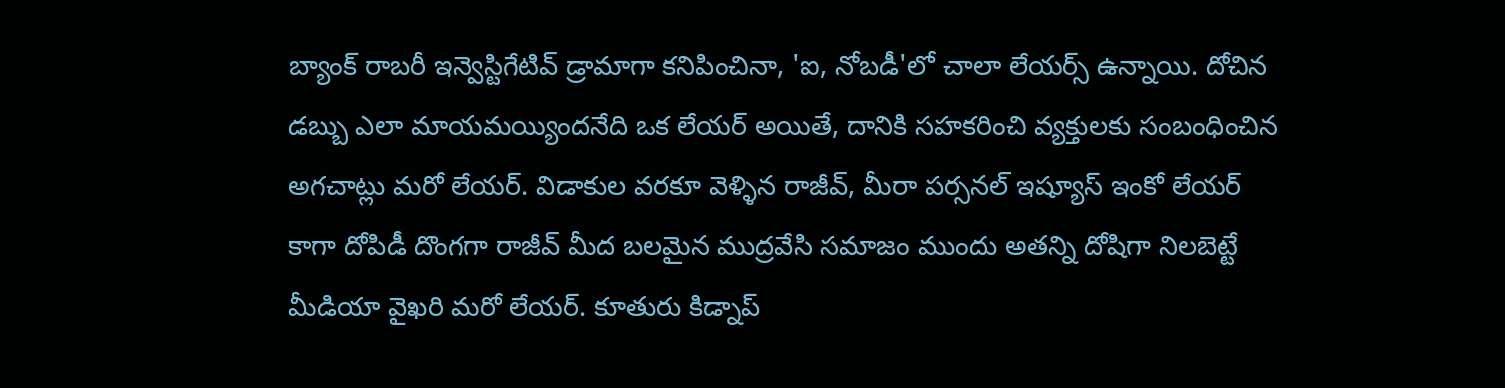బ్యాంక్ రాబరీ ఇన్వెస్టిగేటివ్ డ్రామాగా కనిపించినా, 'ఐ, నోబడీ'లో చాలా లేయర్స్ ఉన్నాయి. దోచిన డబ్బు ఎలా మాయమయ్యిందనేది ఒక లేయర్ అయితే, దానికి సహకరించి వ్యక్తులకు సంబంధించిన అగచాట్లు మరో లేయర్. విడాకుల వరకూ వెళ్ళిన రాజీవ్, మీరా పర్సనల్ ఇష్యూస్ ఇంకో లేయర్ కాగా దోపిడీ దొంగగా రాజీవ్ మీద బలమైన ముద్రవేసి సమాజం ముందు అతన్ని దోషిగా నిలబెట్టే మీడియా వైఖరి మరో లేయర్. కూతురు కిడ్నాప్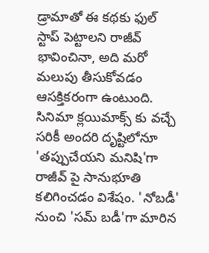డ్రామాతో ఈ కథకు ఫుల్ స్టాప్ పెట్టాలని రాజీవ్ భావించినా, అది మరో మలుపు తీసుకోవడం ఆసక్తికరంగా ఉంటుంది. సినిమా క్లయిమాక్స్ కు వచ్చే సరికీ అందరి దృష్టిలోనూ 'తప్పుచేయని మనిషి'గా రాజీవ్ పై సానుభూతి కలిగించడం విశేషం. 'నోబడీ' నుంచి 'సమ్ బడీ'గా మారిన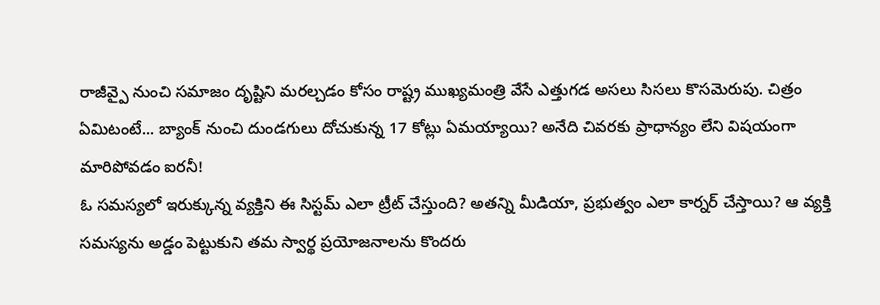రాజీవ్పై నుంచి సమాజం దృష్టిని మరల్చడం కోసం రాష్ట్ర ముఖ్యమంత్రి వేసే ఎత్తుగడ అసలు సిసలు కొసమెరుపు. చిత్రం ఏమిటంటే... బ్యాంక్ నుంచి దుండగులు దోచుకున్న 17 కోట్లు ఏమయ్యాయి? అనేది చివరకు ప్రాధాన్యం లేని విషయంగా మారిపోవడం ఐరనీ!
ఓ సమస్యలో ఇరుక్కున్న వ్యక్తిని ఈ సిస్టమ్ ఎలా ట్రీట్ చేస్తుంది? అతన్ని మీడియా, ప్రభుత్వం ఎలా కార్నర్ చేస్తాయి? ఆ వ్యక్తి సమస్యను అడ్డం పెట్టుకుని తమ స్వార్థ ప్రయోజనాలను కొందరు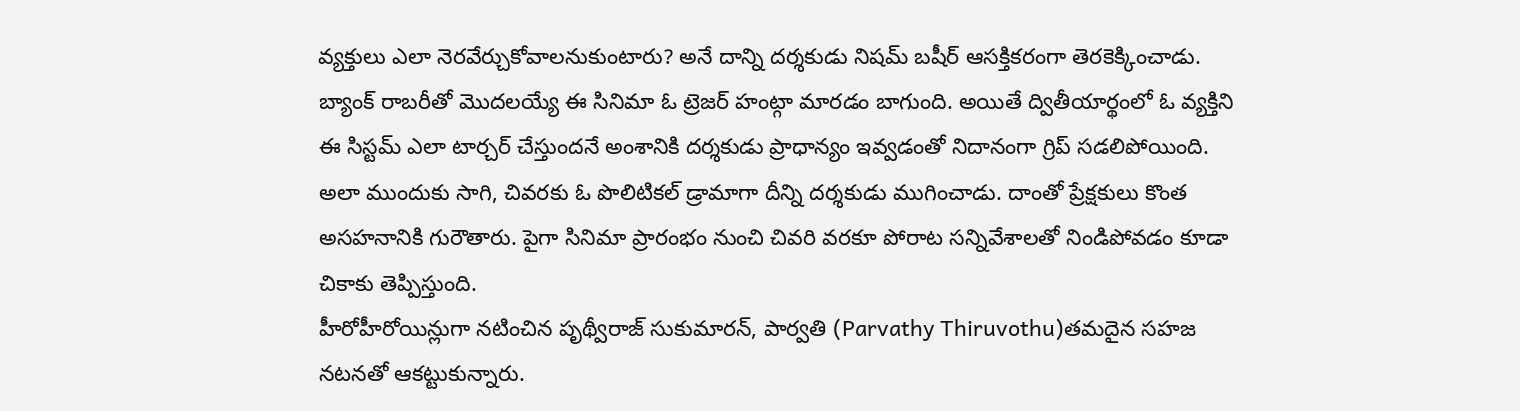వ్యక్తులు ఎలా నెరవేర్చుకోవాలనుకుంటారు? అనే దాన్ని దర్శకుడు నిషమ్ బషీర్ ఆసక్తికరంగా తెరకెక్కించాడు. బ్యాంక్ రాబరీతో మొదలయ్యే ఈ సినిమా ఓ ట్రెజర్ హంట్గా మారడం బాగుంది. అయితే ద్వితీయార్థంలో ఓ వ్యక్తిని ఈ సిస్టమ్ ఎలా టార్చర్ చేస్తుందనే అంశానికి దర్శకుడు ప్రాధాన్యం ఇవ్వడంతో నిదానంగా గ్రిప్ సడలిపోయింది. అలా ముందుకు సాగి, చివరకు ఓ పొలిటికల్ డ్రామాగా దీన్ని దర్శకుడు ముగించాడు. దాంతో ప్రేక్షకులు కొంత అసహనానికి గురౌతారు. పైగా సినిమా ప్రారంభం నుంచి చివరి వరకూ పోరాట సన్నివేశాలతో నిండిపోవడం కూడా చికాకు తెప్పిస్తుంది.
హీరోహీరోయిన్లుగా నటించిన పృథ్వీరాజ్ సుకుమారన్, పార్వతి (Parvathy Thiruvothu)తమదైన సహజ నటనతో ఆకట్టుకున్నారు.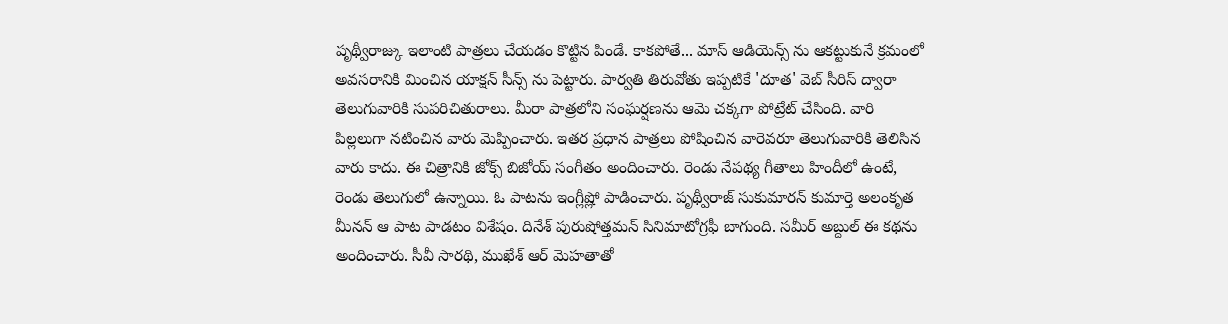పృథ్వీరాజ్కు ఇలాంటి పాత్రలు చేయడం కొట్టిన పిండే. కాకపోతే... మాస్ ఆడియెన్స్ ను ఆకట్టుకునే క్రమంలో అవసరానికి మించిన యాక్షన్ సీన్స్ ను పెట్టారు. పార్వతి తిరువోతు ఇప్పటికే 'దూత' వెబ్ సీరిస్ ద్వారా తెలుగువారికి సుపరిచితురాలు. మీరా పాత్రలోని సంఘర్షణను ఆమె చక్కగా పోట్రేట్ చేసింది. వారి పిల్లలుగా నటించిన వారు మెప్పించారు. ఇతర ప్రధాన పాత్రలు పోషించిన వారెవరూ తెలుగువారికి తెలిసిన వారు కాదు. ఈ చిత్రానికి జోక్స్ బిజోయ్ సంగీతం అందించారు. రెండు నేపథ్య గీతాలు హిందీలో ఉంటే, రెండు తెలుగులో ఉన్నాయి. ఓ పాటను ఇంగ్లీష్లో పాడించారు. పృథ్వీరాజ్ సుకుమారన్ కుమార్తె అలంకృత మీనన్ ఆ పాట పాడటం విశేషం. దినేశ్ పురుషోత్తమన్ సినిమాటోగ్రఫీ బాగుంది. సమీర్ అబ్దుల్ ఈ కథను అందించారు. సీవీ సారథి, ముఖేశ్ ఆర్ మెహతాతో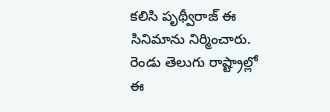కలిసి పృథ్వీరాజ్ ఈ సినిమాను నిర్మించారు. రెండు తెలుగు రాష్ట్రాల్లో ఈ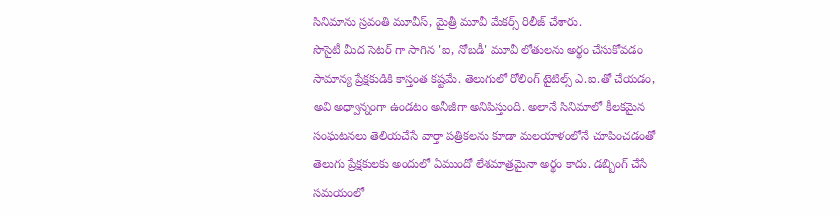సినిమాను స్రవంతి మూవీస్, మైత్రీ మూవీ మేకర్స్ రిలీజ్ చేశారు.
సొసైటీ మీద సెటర్ గా సాగిన 'ఐ, నోబడీ' మూవీ లోతులను అర్థం చేసుకోవడం సామాన్య ప్రేక్షకుడికి కాస్తంత కష్టమే. తెలుగులో రోలింగ్ టైటిల్స్ ఎ.ఐ.తో చేయడం, అవి అధ్వాన్నంగా ఉండటం అనీజీగా అనిపిస్తుంది. అలానే సినిమాలో కీలకమైన సంఘటనలు తెలియచేసే వార్తా పత్రికలను కూడా మలయాళంలోనే చూపించడంతో తెలుగు ప్రేక్షకులకు అందులో ఏముందో లేశమాత్రమైనా అర్థం కాదు. డబ్బింగ్ చేసే సమయంలో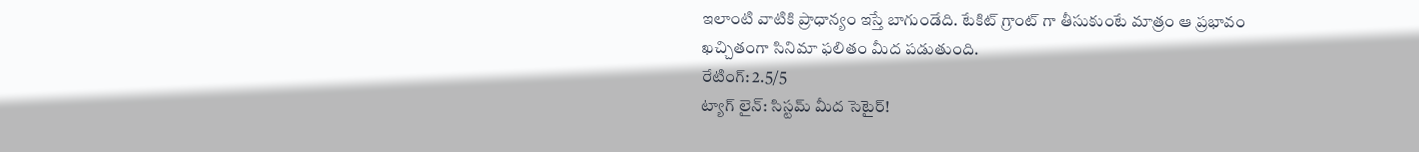ఇలాంటి వాటికి ప్రాధాన్యం ఇస్తే బాగుండేది. టేకిట్ గ్రాంట్ గా తీసుకుంటే మాత్రం ఆ ప్రభావం ఖచ్చితంగా సినిమా ఫలితం మీద పడుతుంది.
రేటింగ్: 2.5/5
ట్యాగ్ లైన్: సిస్టమ్ మీద సెటైర్!